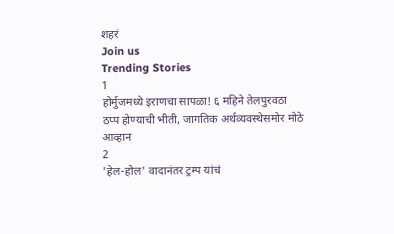शहरं
Join us
Trending Stories
1
होर्मुजमध्ये इराणचा सापळा! ६ महिने तेलपुरवठा ठप्प होण्याची भीती, जागतिक अर्थव्यवस्थेसमोर मोठे आव्हान
2
'हेल-होल' वादानंतर ट्रम्प यांचं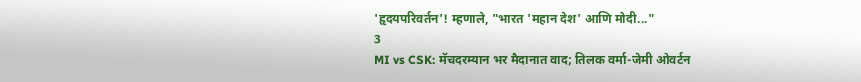'हृदयपरिवर्तन'! म्हणाले, "भारत 'महान देश' आणि मोदी..."
3
MI vs CSK: मॅचदरम्यान भर मैदानात वाद; तिलक वर्मा-जेमी ओवर्टन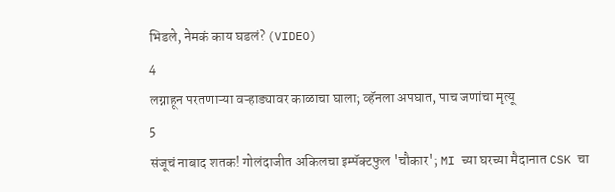भिडले, नेमकं काय घडलं? (VIDEO)
4
लग्नाहून परतणाऱ्या वऱ्हाड्यावर काळाचा घाला; व्हॅनला अपघात, पाच जणांचा मृत्यू
5
संजूचं नाबाद शतक! गोलंदाजीत अकिलचा इम्पॅक्टफुल 'चौकार'; MI च्या घरच्या मैदानात CSK चा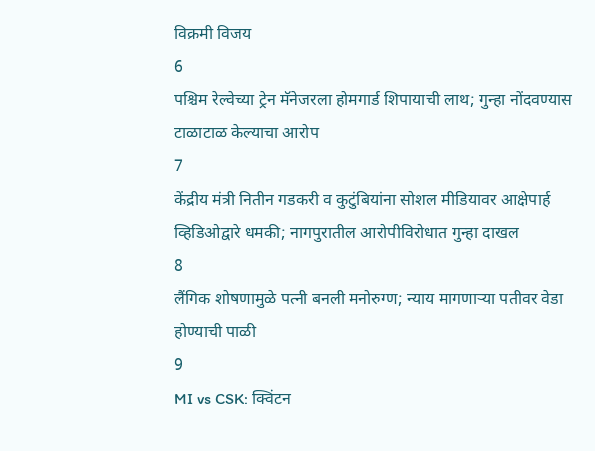विक्रमी विजय
6
पश्चिम रेल्वेच्या ट्रेन मॅनेजरला होमगार्ड शिपायाची लाथ; गुन्हा नोंदवण्यास टाळाटाळ केल्याचा आरोप
7
केंद्रीय मंत्री नितीन गडकरी व कुटुंबियांना सोशल मीडियावर आक्षेपार्ह व्हिडिओद्वारे धमकी; नागपुरातील आरोपीविरोधात गुन्हा दाखल
8
लैंगिक शोषणामुळे पत्नी बनली मनोरुग्ण; न्याय मागणाऱ्या पतीवर वेडा होण्याची पाळी
9
MI vs CSK: क्विंटन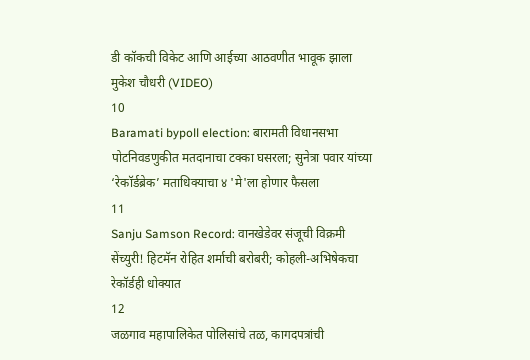डी कॉकची विकेट आणि आईच्या आठवणीत भावूक झाला मुकेश चौधरी (VIDEO)
10
Baramati bypoll election: बारामती विधानसभा पोटनिवडणुकीत मतदानाचा टक्का घसरला; सुनेत्रा पवार यांच्या ‘रेकॉर्डब्रेक’ मताधिक्याचा ४ 'मे'ला होणार फैसला
11
Sanju Samson Record: वानखेडेवर संजूची विक्रमी सेंच्युरी! हिटमॅन रोहित शर्माची बरोबरी; कोहली-अभिषेकचा रेकॉर्डही धोक्यात
12
जळगाव महापालिकेत पोलिसांचे तळ, कागदपत्रांची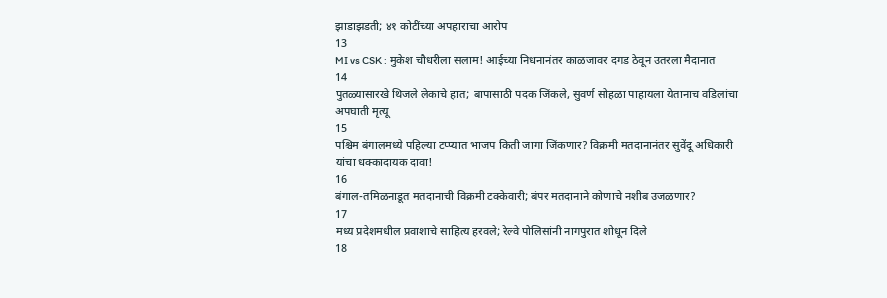झाडाझडती; ४१ कोटींच्या अपहाराचा आरोप
13
MI vs CSK : मुकेश चौधरीला सलाम! आईच्या निधनानंतर काळजावर दगड ठेवून उतरला मैदानात
14
पुतळ्यासारखे थिजले लेकाचे हात; बापासाठी पदक जिंकले, सुवर्ण सोहळा पाहायला येतानाच वडिलांचा अपघाती मृत्यू
15
पश्चिम बंगालमध्ये पहिल्या टप्प्यात भाजप किती जागा जिंकणार? विक्रमी मतदानानंतर सुवेंदू अधिकारी यांचा धक्कादायक दावा!
16
बंगाल-तमिळनाडूत मतदानाची विक्रमी टक्केवारी; बंपर मतदानाने कोणाचे नशीब उजळणार?
17
मध्य प्रदेशमधील प्रवाशाचे साहित्य हरवले; रेल्वे पोलिसांनी नागपुरात शोधून दिले
18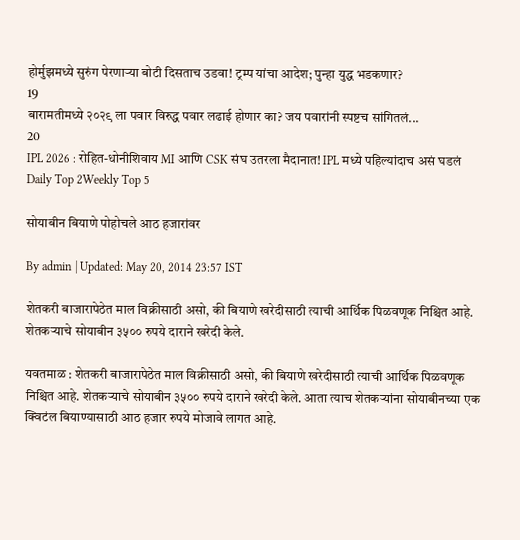होर्मुझमध्ये सुरुंग पेरणाऱ्या बोटी दिसताच उडवा! ट्रम्प यांचा आदेश; पुन्हा युद्ध भडकणार?
19
बारामतीमध्ये २०२९ ला पवार विरुद्ध पवार लढाई होणार का? जय पवारांनी स्पष्टच सांगितलं...
20
IPL 2026 : रोहित-धोनीशिवाय MI आणि CSK संघ उतरला मैदानात! IPL मध्ये पहिल्यांदाच असं घडलं
Daily Top 2Weekly Top 5

सोयाबीन बियाणे पोहोचले आठ हजारांवर

By admin | Updated: May 20, 2014 23:57 IST

शेतकरी बाजारापेठेत माल विक्रीसाठी असो, की बियाणे खरेदीसाठी त्याची आर्थिक पिळवणूक निश्चित आहे. शेतकर्‍याचे सोयाबीन ३५०० रुपये दाराने खरेदी केले.

यवतमाळ : शेतकरी बाजारापेठेत माल विक्रीसाठी असो, की बियाणे खरेदीसाठी त्याची आर्थिक पिळवणूक निश्चित आहे. शेतकर्‍याचे सोयाबीन ३५०० रुपये दाराने खरेदी केले. आता त्याच शेतकर्‍यांना सोयाबीनच्या एक क्विटंल बियाण्यासाठी आठ हजार रुपये मोजावे लागत आहे.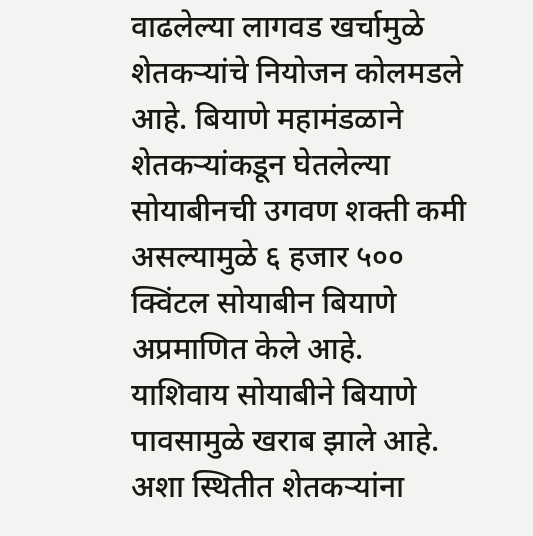वाढलेल्या लागवड खर्चामुळे शेतकर्‍यांचे नियोजन कोलमडले आहे. बियाणे महामंडळाने शेतकर्‍यांकडून घेतलेल्या सोयाबीनची उगवण शक्ती कमी असल्यामुळे ६ हजार ५०० क्विंटल सोयाबीन बियाणे अप्रमाणित केले आहे. याशिवाय सोयाबीने बियाणे पावसामुळे खराब झाले आहे. अशा स्थितीत शेतकर्‍यांना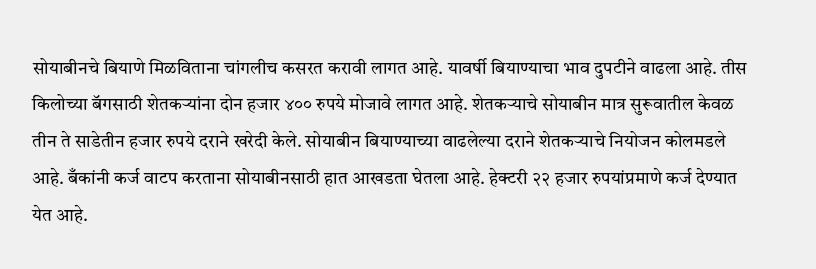सोयाबीनचे बियाणे मिळविताना चांगलीच कसरत करावी लागत आहे. यावर्षी बियाण्याचा भाव दुपटीने वाढला आहे. तीस किलोच्या बॅगसाठी शेतकर्‍यांना दोन हजार ४०० रुपये मोजावे लागत आहे. शेतकर्‍याचे सोयाबीन मात्र सुरूवातील केवळ तीन ते साडेतीन हजार रुपये दराने खरेदी केले. सोयाबीन बियाण्याच्या वाढलेल्या दराने शेतकर्‍याचे नियोजन कोलमडले आहे. बँकांनी कर्ज वाटप करताना सोयाबीनसाठी हात आखडता घेतला आहे. हेक्टरी २२ हजार रुपयांप्रमाणे कर्ज देण्यात येत आहे.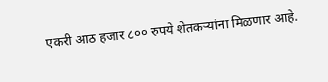एकरी आठ हजार ८०० रुपये शेतकर्‍यांना मिळणार आहे.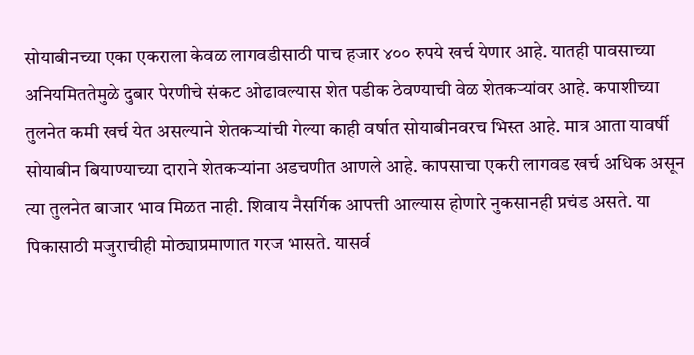सोयाबीनच्या एका एकराला केवळ लागवडीसाठी पाच हजार ४०० रुपये खर्च येणार आहे. यातही पावसाच्या अनियमिततेमुळे दुबार पेरणीचे संकट ओढावल्यास शेत पडीक ठेवण्याची वेळ शेतकर्‍यांवर आहे. कपाशीच्या तुलनेत कमी खर्च येत असल्याने शेतकर्‍यांची गेल्या काही वर्षात सोयाबीनवरच भिस्त आहे. मात्र आता यावर्षी सोयाबीन बियाण्याच्या दाराने शेतकर्‍यांना अडचणीत आणले आहे. कापसाचा एकरी लागवड खर्च अधिक असून त्या तुलनेत बाजार भाव मिळत नाही. शिवाय नैसर्गिक आपत्ती आल्यास होणारे नुकसानही प्रचंड असते. या पिकासाठी मजुराचीही मोठ्याप्रमाणात गरज भासते. यासर्व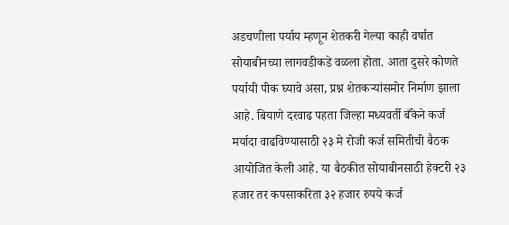अडचणीला पर्याय म्हणून शेतकरी गेल्या काही वर्षात सोयाबीनच्या लागवडीकडे वळला होता. आता दुसरे कोणते पर्यायी पीक घ्यावे असा, प्रश्न शेतकर्‍यांसमोर निर्माण झाला आहे. बियाणे दरवाढ पहता जिल्हा मध्यवर्ती बँकेने कर्ज मर्यादा वाढविण्यासाठी २३ मे रोजी कर्ज समितीची बैठक आयोजित केली आहे. या बैठकीत सोयाबीनसाठी हेक्टरी २३ हजार तर कपसाकरिता ३२ हजार रुपये कर्ज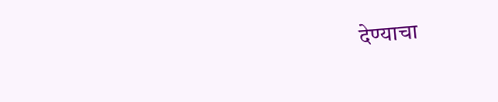देण्याचा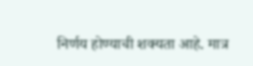निर्णय होण्याची शक्यता आहे. मात्र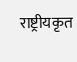राष्ट्रीयकृत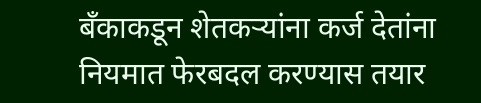बँकाकडून शेतकर्‍यांना कर्ज देतांना नियमात फेरबदल करण्यास तयार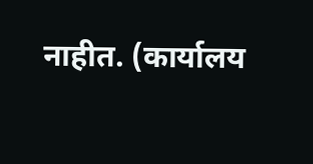नाहीत. (कार्यालय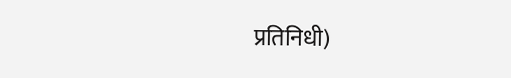प्रतिनिधी)